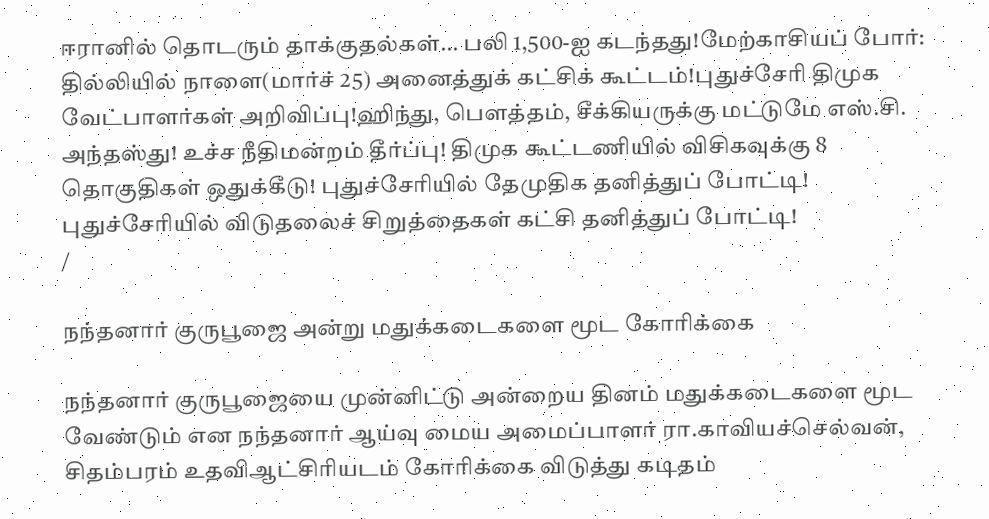ஈரானில் தொடரும் தாக்குதல்கள்... பலி 1,500-ஐ கடந்தது!மேற்காசியப் போர்: தில்லியில் நாளை(மார்ச் 25) அனைத்துக் கட்சிக் கூட்டம்!புதுச்சேரி திமுக வேட்பாளர்கள் அறிவிப்பு!ஹிந்து, பெளத்தம், சீக்கியருக்கு மட்டுமே எஸ்.சி. அந்தஸ்து! உச்ச நீதிமன்றம் தீர்ப்பு! திமுக கூட்டணியில் விசிகவுக்கு 8 தொகுதிகள் ஒதுக்கீடு! புதுச்சேரியில் தேமுதிக தனித்துப் போட்டி! புதுச்சேரியில் விடுதலைச் சிறுத்தைகள் கட்சி தனித்துப் போட்டி!
/

நந்தனார் குருபூஜை அன்று மதுக்கடைகளை மூட கோரிக்கை

நந்தனார் குருபூஜையை முன்னிட்டு அன்றைய தினம் மதுக்கடைகளை மூட வேண்டும் என நந்தனார் ஆய்வு மைய அமைப்பாளர் ரா.காவியச்செல்வன், சிதம்பரம் உதவிஆட்சிரியடம் கோரிக்கை விடுத்து கடிதம்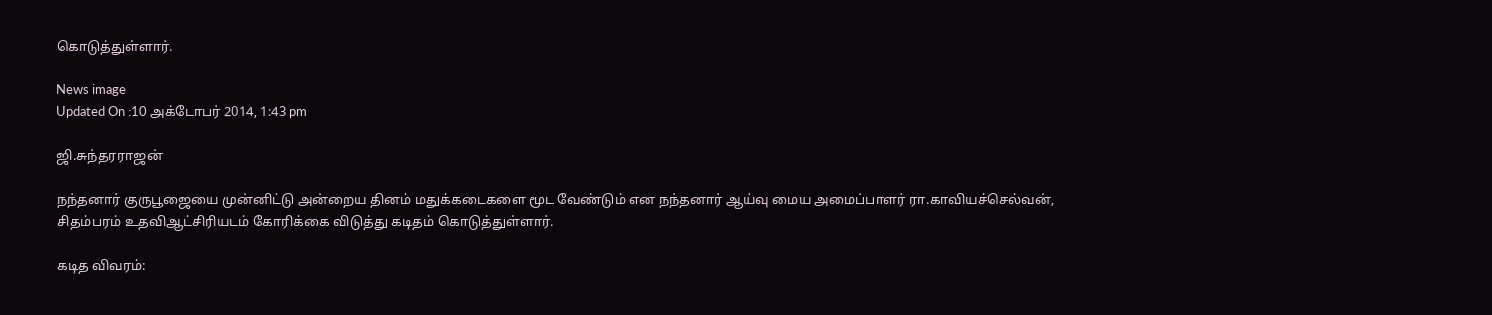கொடுத்துள்ளார்.

News image
Updated On :10 அக்டோபர் 2014, 1:43 pm

ஜி.சுந்தரராஜன்

நந்தனார் குருபூஜையை முன்னிட்டு அன்றைய தினம் மதுக்கடைகளை மூட வேண்டும் என நந்தனார் ஆய்வு மைய அமைப்பாளர் ரா.காவியச்செல்வன், சிதம்பரம் உதவிஆட்சிரியடம் கோரிக்கை விடுத்து கடிதம் கொடுத்துள்ளார்.

கடித விவரம்: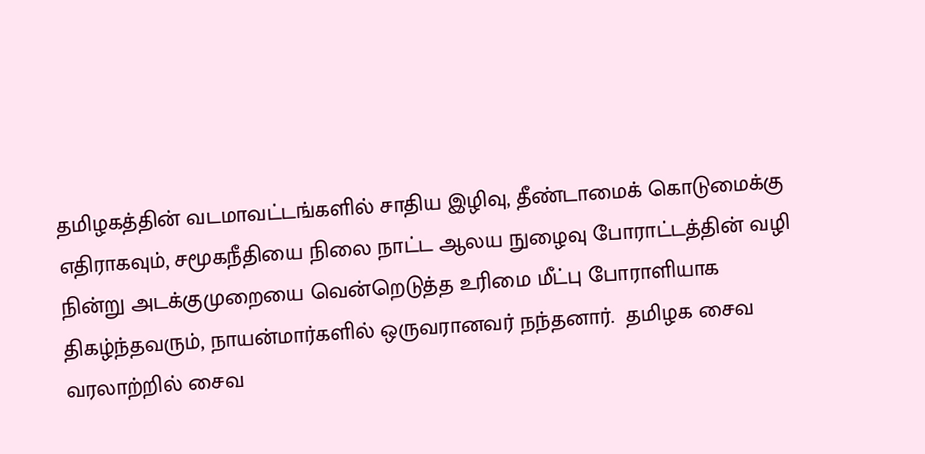தமிழகத்தின் வடமாவட்டங்களில் சாதிய இழிவு, தீண்டாமைக் கொடுமைக்கு எதிராகவும், சமூகநீதியை நிலை நாட்ட ஆலய நுழைவு போராட்டத்தின் வழி நின்று அடக்குமுறையை வென்றெடுத்த உரிமை மீட்பு போராளியாக திகழ்ந்தவரும், நாயன்மார்களில் ஒருவரானவர் நந்தனார்.  தமிழக சைவ வரலாற்றில் சைவ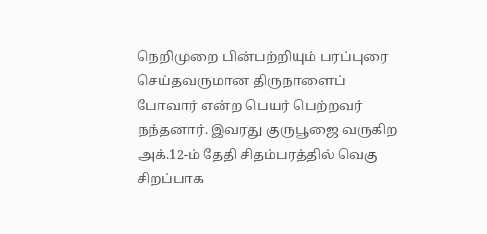நெறிமுறை பின்பற்றியும் பரப்புரை செய்தவருமான திருநாளைப் போவார் என்ற பெயர் பெற்றவர் நந்தனார். இவரது குருபூஜை வருகிற அக்.12-ம் தேதி சிதம்பரத்தில் வெகு சிறப்பாக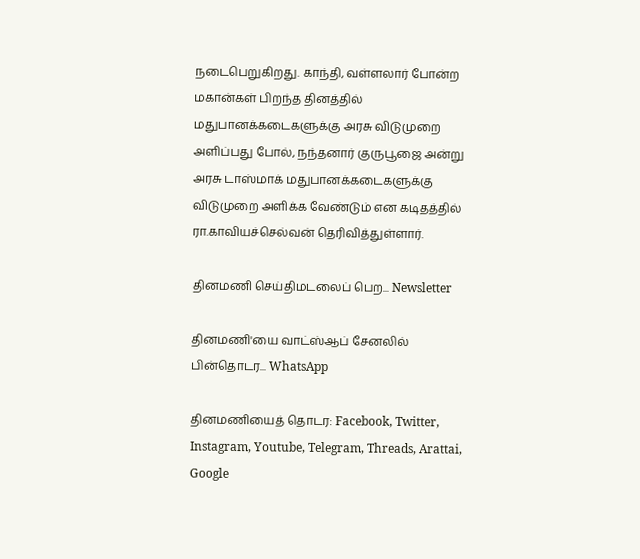நடைபெறுகிறது. காந்தி, வள்ளலார் போன்ற மகான்கள் பிறந்த தினத்தில் மதுபானக்கடைகளுக்கு அரசு விடுமுறை அளிப்பது போல், நந்தனார் குருபூஜை அன்று  அரசு டாஸ்மாக் மதுபானக்கடைகளுக்கு விடுமுறை அளிக்க வேண்டும் என கடிதத்தில் ரா.காவியச்செல்வன் தெரிவித்துள்ளார்.

தினமணி செய்திமடலைப் பெற... Newsletter

தினமணி'யை வாட்ஸ்ஆப் சேனலில் பின்தொடர... WhatsApp

தினமணியைத் தொடர: Facebook, Twitter, Instagram, Youtube, Telegram, Threads, Arattai, Google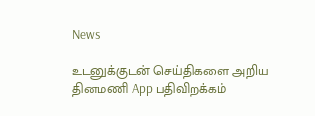News

உடனுக்குடன் செய்திகளை அறிய தினமணி App பதிவிறக்கம்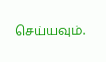செய்யவும்.